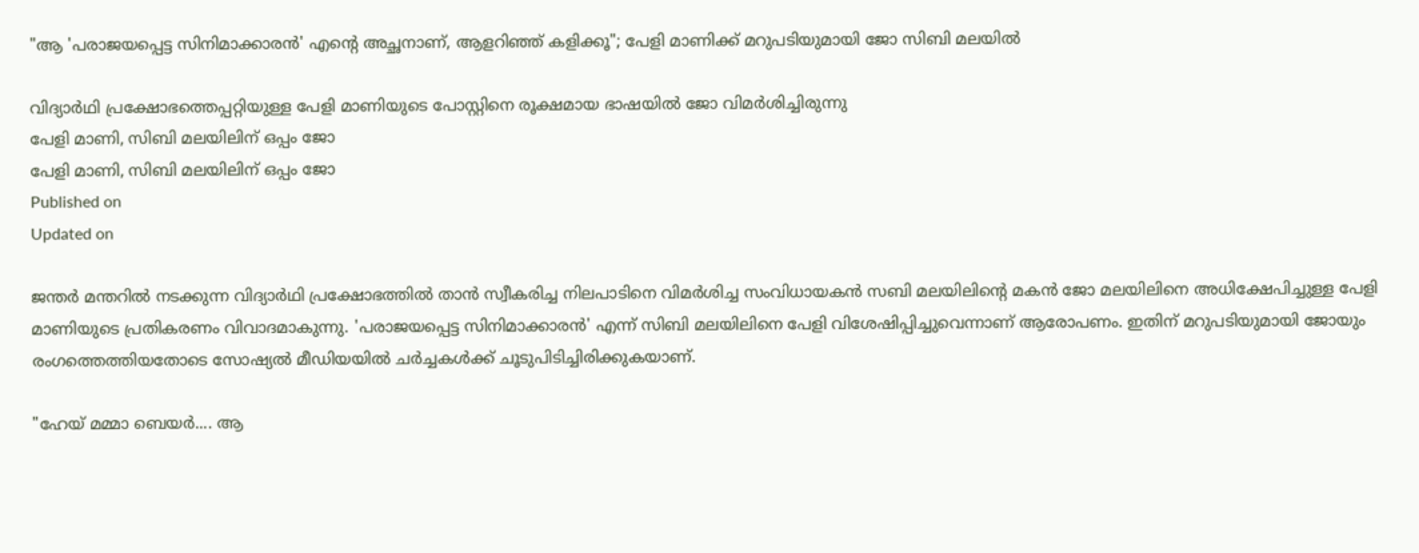"ആ 'പരാജയപ്പെട്ട സിനിമാക്കാരൻ' എന്റെ അച്ഛനാണ്, ആളറിഞ്ഞ് കളിക്കൂ"; പേളി മാണിക്ക് മറുപടിയുമായി ജോ സിബി മലയിൽ

വിദ്യാർഥി പ്രക്ഷോഭത്തെപ്പറ്റിയുള്ള പേളി മാണിയുടെ പോസ്റ്റിനെ രൂക്ഷമായ ഭാഷയിൽ ജോ വിമർശിച്ചിരുന്നു
പേളി മാണി, സിബി മലയിലിന് ഒപ്പം ജോ
പേളി മാണി, സിബി മലയിലിന് ഒപ്പം ജോ
Published on
Updated on

ജന്തർ മന്തറിൽ നടക്കുന്ന വിദ്യാർഥി പ്രക്ഷോഭത്തിൽ താൻ സ്വീകരിച്ച നിലപാടിനെ വിമർശിച്ച സംവിധായകൻ സബി മലയിലിന്റെ മകൻ ജോ മലയിലിനെ അധിക്ഷേപിച്ചുള്ള പേളി മാണിയുടെ പ്രതികരണം വിവാദമാകുന്നു. 'പരാജയപ്പെട്ട സിനിമാക്കാരൻ' എന്ന് സിബി മലയിലിനെ പേളി വിശേഷിപ്പിച്ചുവെന്നാണ് ആരോപണം. ഇതിന് മറുപടിയുമായി ജോയും രംഗത്തെത്തിയതോടെ സോഷ്യൽ മീഡിയയിൽ ചർച്ചകൾക്ക് ചൂടുപിടിച്ചിരിക്കുകയാണ്.

"ഹേയ് മമ്മാ ബെയർ.... ആ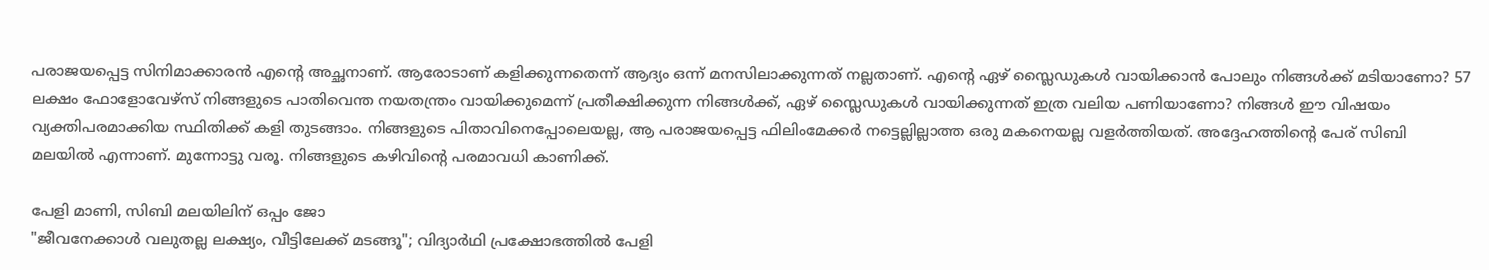പരാജയപ്പെട്ട സിനിമാക്കാരൻ എന്റെ അച്ഛനാണ്. ആരോടാണ് കളിക്കുന്നതെന്ന് ആദ്യം ഒന്ന് മനസിലാക്കുന്നത് നല്ലതാണ്. എന്റെ ഏഴ് സ്ലൈഡുകൾ വായിക്കാൻ പോലും നിങ്ങൾക്ക് മടിയാണോ? 57 ലക്ഷം ഫോളോവേഴ്സ് നിങ്ങളുടെ പാതിവെന്ത നയതന്ത്രം വായിക്കുമെന്ന് പ്രതീക്ഷിക്കുന്ന നിങ്ങൾക്ക്, ഏഴ് സ്ലൈഡുകൾ വായിക്കുന്നത് ഇത്ര വലിയ പണിയാണോ? നിങ്ങൾ ഈ വിഷയം വ്യക്തിപരമാക്കിയ സ്ഥിതിക്ക് കളി തുടങ്ങാം. നിങ്ങളുടെ പിതാവിനെപ്പോലെയല്ല, ആ പരാജയപ്പെട്ട ഫിലിംമേക്കർ നട്ടെല്ലില്ലാത്ത ഒരു മകനെയല്ല വളർത്തിയത്. അദ്ദേഹത്തിന്റെ പേര് സിബി മലയിൽ എന്നാണ്. മുന്നോട്ടു വരൂ. നിങ്ങളുടെ കഴിവിന്റെ പരമാവധി കാണിക്ക്.

പേളി മാണി, സിബി മലയിലിന് ഒപ്പം ജോ
"ജീവനേക്കാൾ വലുതല്ല ലക്ഷ്യം, വീട്ടിലേക്ക് മടങ്ങൂ"; വിദ്യാർഥി പ്രക്ഷോഭത്തിൽ പേളി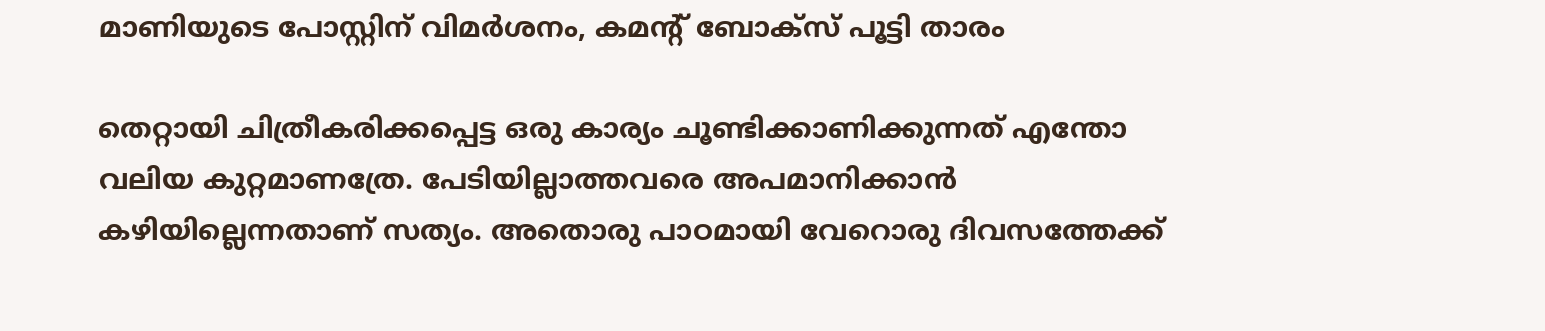മാണിയുടെ പോസ്റ്റിന് വിമർശനം, കമന്റ് ബോക്സ് പൂട്ടി താരം

തെറ്റായി ചിത്രീകരിക്കപ്പെട്ട ഒരു കാര്യം ചൂണ്ടിക്കാണിക്കുന്നത് എന്തോ വലിയ കുറ്റമാണത്രേ. പേടിയില്ലാത്തവരെ അപമാനിക്കാൻ കഴിയില്ലെന്നതാണ് സത്യം. അതൊരു പാഠമായി വേറൊരു ദിവസത്തേക്ക്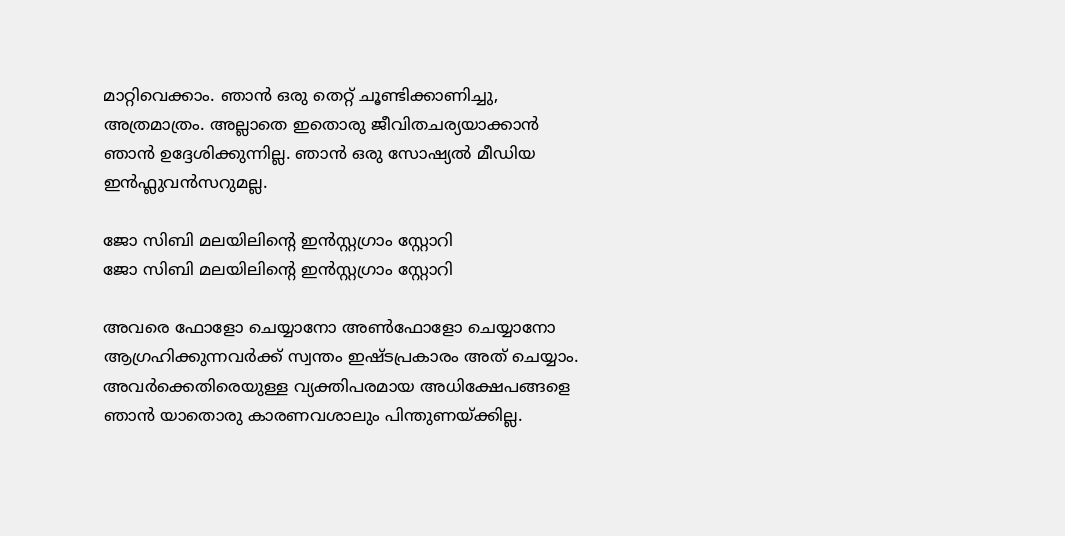മാറ്റിവെക്കാം. ഞാൻ ഒരു തെറ്റ് ചൂണ്ടിക്കാണിച്ചു, അത്രമാത്രം. അല്ലാതെ ഇതൊരു ജീവിതചര്യയാക്കാൻ ഞാൻ ഉദ്ദേശിക്കുന്നില്ല. ഞാൻ ഒരു സോഷ്യൽ മീഡിയ ഇൻഫ്ലുവൻസറുമല്ല.

ജോ സിബി മലയിലിന്റെ ഇൻസ്റ്റഗ്രാം സ്റ്റോറി
ജോ സിബി മലയിലിന്റെ ഇൻസ്റ്റഗ്രാം സ്റ്റോറി

അവരെ ഫോളോ ചെയ്യാനോ അൺഫോളോ ചെയ്യാനോ ആഗ്രഹിക്കുന്നവർക്ക് സ്വന്തം ഇഷ്ടപ്രകാരം അത് ചെയ്യാം. അവർക്കെതിരെയുള്ള വ്യക്തിപരമായ അധിക്ഷേപങ്ങളെ ഞാൻ യാതൊരു കാരണവശാലും പിന്തുണയ്ക്കില്ല.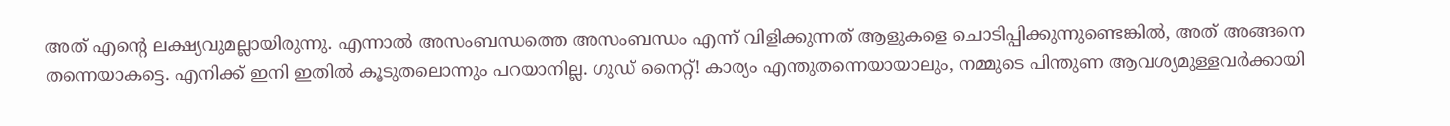അത് എന്റെ ലക്ഷ്യവുമല്ലായിരുന്നു. എന്നാൽ അസംബന്ധത്തെ അസംബന്ധം എന്ന് വിളിക്കുന്നത് ആളുകളെ ചൊടിപ്പിക്കുന്നുണ്ടെങ്കിൽ, അത് അങ്ങനെ തന്നെയാകട്ടെ. എനിക്ക് ഇനി ഇതിൽ കൂടുതലൊന്നും പറയാനില്ല. ഗുഡ് നൈറ്റ്! കാര്യം എന്തുതന്നെയായാലും, നമ്മുടെ പിന്തുണ ആവശ്യമുള്ളവർക്കായി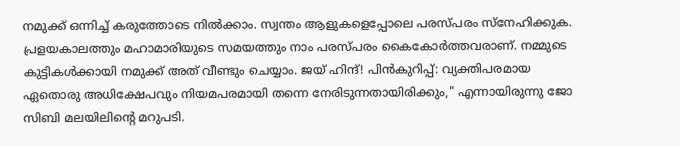നമുക്ക് ഒന്നിച്ച് കരുത്തോടെ നിൽക്കാം. സ്വന്തം ആളുകളെപ്പോലെ പരസ്പരം സ്നേഹിക്കുക. പ്രളയകാലത്തും മഹാമാരിയുടെ സമയത്തും നാം പരസ്പരം കൈകോർത്തവരാണ്. നമ്മുടെ കുട്ടികൾക്കായി നമുക്ക് അത് വീണ്ടും ചെയ്യാം. ജയ് ഹിന്ദ്! പിൻകുറിപ്പ്: വ്യക്തിപരമായ ഏതൊരു അധിക്ഷേപവും നിയമപരമായി തന്നെ നേരിടുന്നതായിരിക്കും," എന്നായിരുന്നു ജോ സിബി മലയിലിന്റെ മറുപടി.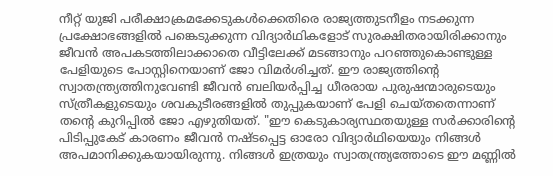നീറ്റ് യുജി പരീക്ഷാക്രമക്കേടുകൾക്കെതിരെ രാജ്യത്തുടനീളം നടക്കുന്ന പ്രക്ഷോഭങ്ങളിൽ പങ്കെടുക്കുന്ന വിദ്യാര്‍ഥികളോട് സുരക്ഷിതരായിരിക്കാനും ജീവന്‍ അപകടത്തിലാക്കാതെ വീട്ടിലേക്ക് മടങ്ങാനും പറഞ്ഞുകൊണ്ടുള്ള പേളിയുടെ പോസ്റ്റിനെയാണ് ജോ വിമർശിച്ചത്. ഈ രാജ്യത്തിന്റെ സ്വാതന്ത്ര്യത്തിനുവേണ്ടി ജീവൻ ബലിയർപ്പിച്ച ധീരരായ പുരുഷന്മാരുടെയും സ്ത്രീകളുടെയും ശവകുടീരങ്ങളിൽ തുപ്പുകയാണ് പേളി ചെയ്തതെന്നാണ് തന്റെ കുറിപ്പിൽ ജോ എഴുതിയത്. "ഈ കെടുകാര്യസ്ഥതയുള്ള സർക്കാരിന്റെ പിടിപ്പുകേട് കാരണം ജീവൻ നഷ്ടപ്പെട്ട ഓരോ വിദ്യാർഥിയെയും നിങ്ങൾ അപമാനിക്കുകയായിരുന്നു. നിങ്ങൾ ഇത്രയും സ്വാതന്ത്ര്യത്തോടെ ഈ മണ്ണിൽ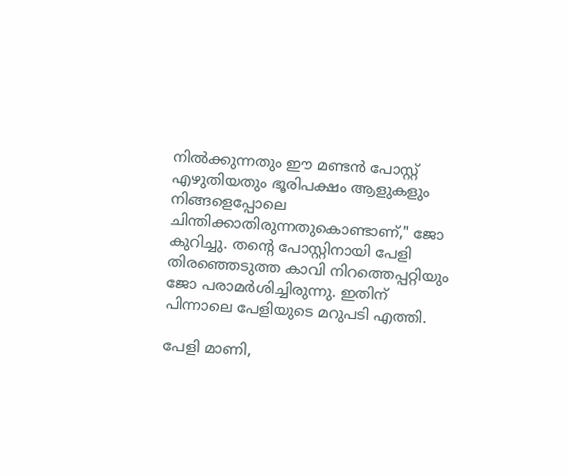നിൽക്കുന്നതും ഈ മണ്ടൻ പോസ്റ്റ് എഴുതിയതും ഭൂരിപക്ഷം ആളുകളും നിങ്ങളെപ്പോലെ ചിന്തിക്കാതിരുന്നതുകൊണ്ടാണ്," ജോ കുറിച്ചു. തന്റെ പോസ്റ്റിനായി പേളി തിരഞ്ഞെടുത്ത കാവി നിറത്തെപ്പറ്റിയും ജോ പരാമർശിച്ചിരുന്നു. ഇതിന് പിന്നാലെ പേളിയുടെ മറുപടി എത്തി.

പേളി മാണി,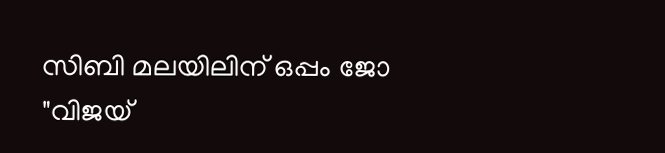സിബി മലയിലിന് ഒപ്പം ജോ
"വിജയ്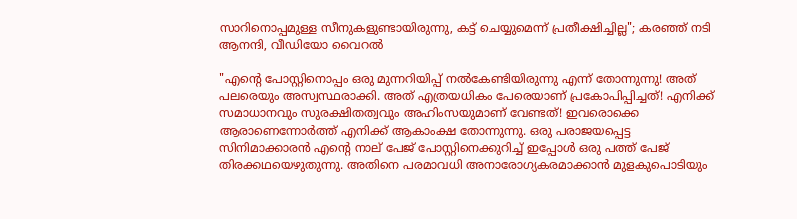സാറിനൊപ്പമുള്ള സീനുകളുണ്ടായിരുന്നു, കട്ട് ചെയ്യുമെന്ന് പ്രതീക്ഷിച്ചില്ല"; കരഞ്ഞ് നടി ആനന്ദി, വീഡിയോ വൈറൽ

"എന്റെ പോസ്റ്റിനൊപ്പം ഒരു മുന്നറിയിപ്പ് നൽകേണ്ടിയിരുന്നു എന്ന് തോന്നുന്നു! അത് പലരെയും അസ്വസ്ഥരാക്കി. അത് എത്രയധികം പേരെയാണ് പ്രകോപിപ്പിച്ചത്! എനിക്ക് സമാധാനവും സുരക്ഷിതത്വവും അഹിംസയുമാണ് വേണ്ടത്! ഇവരൊക്കെ ആരാണെന്നോർത്ത് എനിക്ക് ആകാംക്ഷ തോന്നുന്നു. ഒരു പരാജയപ്പെട്ട സിനിമാക്കാരൻ എന്റെ നാല് പേജ് പോസ്റ്റിനെക്കുറിച്ച് ഇപ്പോൾ ഒരു പത്ത് പേജ് തിരക്കഥയെഴുതുന്നു. അതിനെ പരമാവധി അനാരോഗ്യകരമാക്കാൻ മുളകുപൊടിയും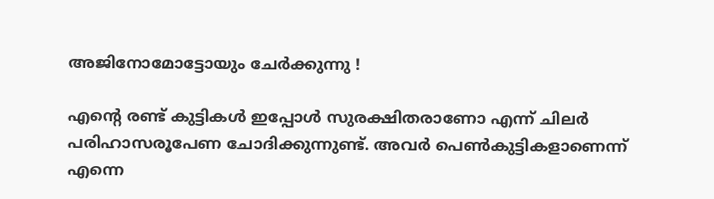അജിനോമോട്ടോയും ചേർക്കുന്നു !

എന്റെ രണ്ട് കുട്ടികൾ ഇപ്പോൾ സുരക്ഷിതരാണോ എന്ന് ചിലർ പരിഹാസരൂപേണ ചോദിക്കുന്നുണ്ട്. അവർ പെൺകുട്ടികളാണെന്ന് എന്നെ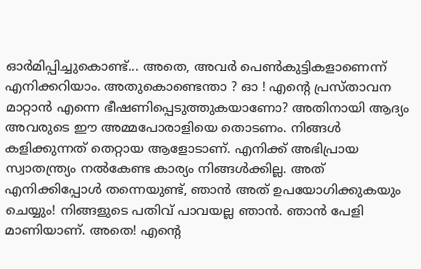ഓർമിപ്പിച്ചുകൊണ്ട്... അതെ, അവർ പെൺകുട്ടികളാണെന്ന് എനിക്കറിയാം. അതുകൊണ്ടെന്താ ? ഓ ! എന്റെ പ്രസ്താവന മാറ്റാൻ എന്നെ ഭീഷണിപ്പെടുത്തുകയാണോ? അതിനായി ആദ്യം അവരുടെ ഈ അമ്മപോരാളിയെ തൊടണം. നിങ്ങൾ കളിക്കുന്നത് തെറ്റായ ആളോടാണ്. എനിക്ക് അഭിപ്രായ സ്വാതന്ത്ര്യം നൽകേണ്ട കാര്യം നിങ്ങൾക്കില്ല. അത് എനിക്കിപ്പോൾ തന്നെയുണ്ട്, ഞാൻ അത് ഉപയോഗിക്കുകയും ചെയ്യും! നിങ്ങളുടെ പതിവ് പാവയല്ല ഞാൻ. ഞാൻ പേളി മാണിയാണ്. അതെ! എന്റെ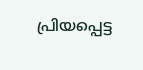പ്രിയപ്പെട്ട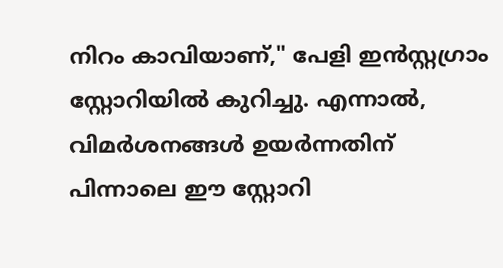നിറം കാവിയാണ്," പേളി ഇൻസ്റ്റഗ്രാം സ്റ്റോറിയിൽ കുറിച്ചു. എന്നാൽ, വിമർശനങ്ങൾ ഉയർന്നതിന് പിന്നാലെ ഈ സ്റ്റോറി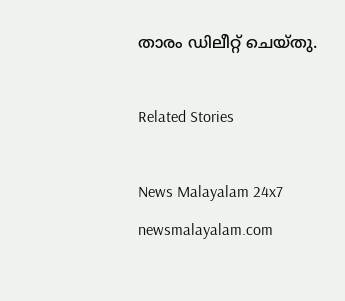താരം ഡിലീറ്റ് ചെയ്തു.

Related Stories

News Malayalam 24x7
newsmalayalam.com